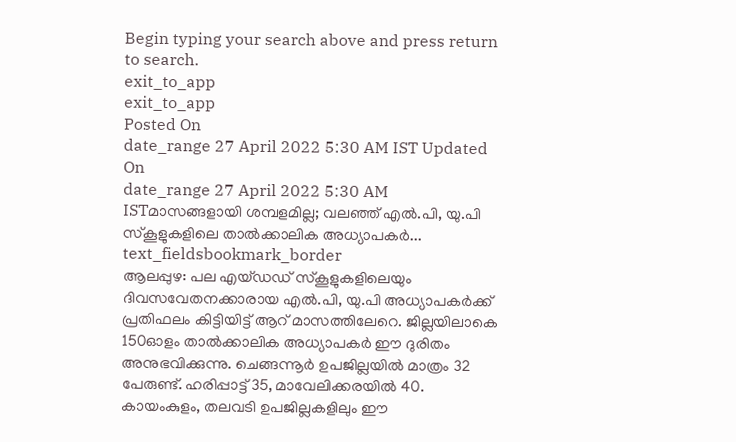Begin typing your search above and press return to search.
exit_to_app
exit_to_app
Posted On
date_range 27 April 2022 5:30 AM IST Updated On
date_range 27 April 2022 5:30 AM ISTമാസങ്ങളായി ശമ്പളമില്ല; വലഞ്ഞ് എൽ.പി, യു.പി സ്കൂളുകളിലെ താൽക്കാലിക അധ്യാപകർ...
text_fieldsbookmark_border
ആലപ്പുഴ: പല എയ്ഡഡ് സ്കൂളുകളിലെയും ദിവസവേതനക്കാരായ എൽ.പി, യു.പി അധ്യാപകർക്ക് പ്രതിഫലം കിട്ടിയിട്ട് ആറ് മാസത്തിലേറെ. ജില്ലയിലാകെ 150ഓളം താൽക്കാലിക അധ്യാപകർ ഈ ദുരിതം അനുഭവിക്കുന്നു. ചെങ്ങന്നൂർ ഉപജില്ലയിൽ മാത്രം 32 പേരുണ്ട്. ഹരിപ്പാട്ട് 35, മാവേലിക്കരയിൽ 40. കായംകുളം, തലവടി ഉപജില്ലകളിലും ഈ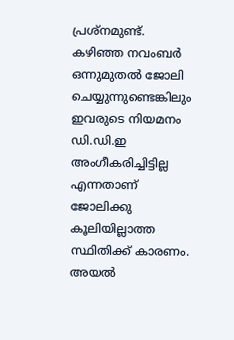പ്രശ്നമുണ്ട്. കഴിഞ്ഞ നവംബർ ഒന്നുമുതൽ ജോലി ചെയ്യുന്നുണ്ടെങ്കിലും ഇവരുടെ നിയമനം ഡി.ഡി.ഇ അംഗീകരിച്ചിട്ടില്ല എന്നതാണ് ജോലിക്കു കൂലിയില്ലാത്ത സ്ഥിതിക്ക് കാരണം. അയൽ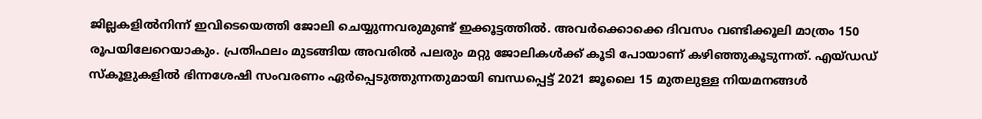ജില്ലകളിൽനിന്ന് ഇവിടെയെത്തി ജോലി ചെയ്യുന്നവരുമുണ്ട് ഇക്കൂട്ടത്തിൽ. അവർക്കൊക്കെ ദിവസം വണ്ടിക്കൂലി മാത്രം 150 രൂപയിലേറെയാകും. പ്രതിഫലം മുടങ്ങിയ അവരിൽ പലരും മറ്റു ജോലികൾക്ക് കൂടി പോയാണ് കഴിഞ്ഞുകൂടുന്നത്. എയ്ഡഡ് സ്കൂളുകളിൽ ഭിന്നശേഷി സംവരണം ഏർപ്പെടുത്തുന്നതുമായി ബന്ധപ്പെട്ട് 2021 ജൂലൈ 15 മുതലുള്ള നിയമനങ്ങൾ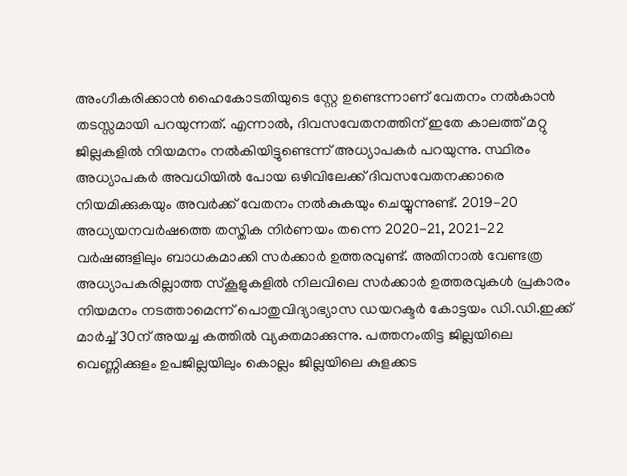അംഗീകരിക്കാൻ ഹൈകോടതിയുടെ സ്റ്റേ ഉണ്ടെന്നാണ് വേതനം നൽകാൻ തടസ്സമായി പറയുന്നത്. എന്നാൽ, ദിവസവേതനത്തിന് ഇതേ കാലത്ത് മറ്റു ജില്ലകളിൽ നിയമനം നൽകിയിട്ടുണ്ടെന്ന് അധ്യാപകർ പറയുന്നു. സ്ഥിരം അധ്യാപകർ അവധിയിൽ പോയ ഒഴിവിലേക്ക് ദിവസവേതനക്കാരെ നിയമിക്കുകയും അവർക്ക് വേതനം നൽകുകയും ചെയ്യുന്നുണ്ട്. 2019-20 അധ്യയനവർഷത്തെ തസ്തിക നിർണയം തന്നെ 2020-21, 2021-22 വർഷങ്ങളിലും ബാധകമാക്കി സർക്കാർ ഉത്തരവുണ്ട്. അതിനാൽ വേണ്ടത്ര അധ്യാപകരില്ലാത്ത സ്കൂളുകളിൽ നിലവിലെ സർക്കാർ ഉത്തരവുകൾ പ്രകാരം നിയമനം നടത്താമെന്ന് പൊതുവിദ്യാഭ്യാസ ഡയറക്ടർ കോട്ടയം ഡി.ഡി.ഇക്ക് മാർച്ച് 30ന് അയച്ച കത്തിൽ വ്യക്തമാക്കുന്നു. പത്തനംതിട്ട ജില്ലയിലെ വെണ്ണിക്കുളം ഉപജില്ലയിലും കൊല്ലം ജില്ലയിലെ കുളക്കട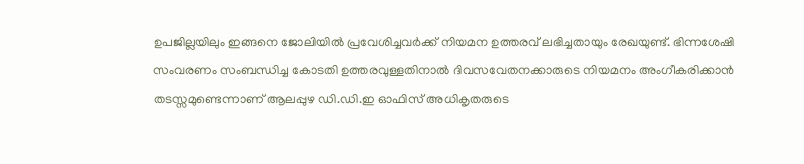ഉപജില്ലയിലും ഇങ്ങനെ ജോലിയിൽ പ്രവേശിച്ചവർക്ക് നിയമന ഉത്തരവ് ലഭിച്ചതായും രേഖയുണ്ട്. ഭിന്നശേഷി സംവരണം സംബന്ധിച്ച കോടതി ഉത്തരവുള്ളതിനാൽ ദിവസവേതനക്കാരുടെ നിയമനം അംഗീകരിക്കാൻ തടസ്സമുണ്ടെന്നാണ് ആലപ്പുഴ ഡി.ഡി.ഇ ഓഫിസ് അധികൃതരുടെ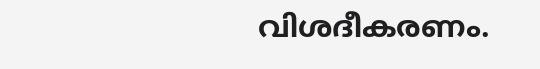വിശദീകരണം.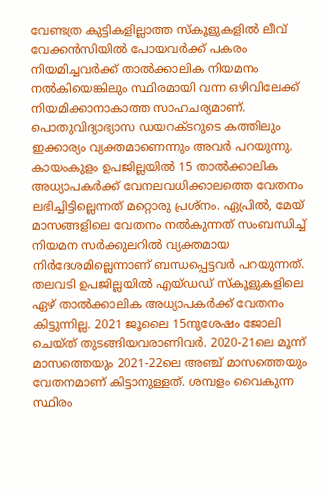വേണ്ടത്ര കുട്ടികളില്ലാത്ത സ്കൂളുകളിൽ ലീവ് വേക്കൻസിയിൽ പോയവർക്ക് പകരം നിയമിച്ചവർക്ക് താൽക്കാലിക നിയമനം നൽകിയെങ്കിലും സ്ഥിരമായി വന്ന ഒഴിവിലേക്ക് നിയമിക്കാനാകാത്ത സാഹചര്യമാണ്. പൊതുവിദ്യാഭ്യാസ ഡയറക്ടറുടെ കത്തിലും ഇക്കാര്യം വ്യക്തമാണെന്നും അവർ പറയുന്നു. കായംകുളം ഉപജില്ലയിൽ 15 താൽക്കാലിക അധ്യാപകർക്ക് വേനലവധിക്കാലത്തെ വേതനം ലഭിച്ചിട്ടില്ലെന്നത് മറ്റൊരു പ്രശ്നം. ഏപ്രിൽ, മേയ് മാസങ്ങളിലെ വേതനം നൽകുന്നത് സംബന്ധിച്ച് നിയമന സർക്കുലറിൽ വ്യക്തമായ നിർദേശമില്ലെന്നാണ് ബന്ധപ്പെട്ടവർ പറയുന്നത്. തലവടി ഉപജില്ലയിൽ എയ്ഡഡ് സ്കൂളുകളിലെ ഏഴ് താൽക്കാലിക അധ്യാപകർക്ക് വേതനം കിട്ടുന്നില്ല. 2021 ജൂലൈ 15നുശേഷം ജോലി ചെയ്ത് തുടങ്ങിയവരാണിവർ. 2020-21ലെ മൂന്ന് മാസത്തെയും 2021-22ലെ അഞ്ച് മാസത്തെയും വേതനമാണ് കിട്ടാനുള്ളത്. ശമ്പളം വൈകുന്ന സ്ഥിരം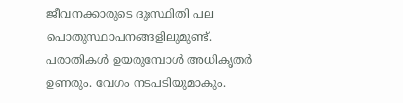ജീവനക്കാരുടെ ദുഃസ്ഥിതി പല പൊതുസ്ഥാപനങ്ങളിലുമുണ്ട്. പരാതികൾ ഉയരുമ്പോൾ അധികൃതർ ഉണരും. വേഗം നടപടിയുമാകും.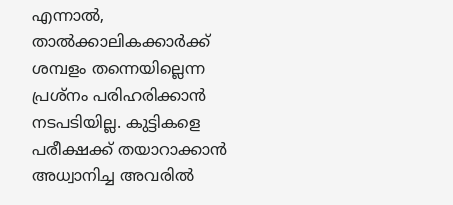എന്നാൽ, താൽക്കാലികക്കാർക്ക് ശമ്പളം തന്നെയില്ലെന്ന പ്രശ്നം പരിഹരിക്കാൻ നടപടിയില്ല. കുട്ടികളെ പരീക്ഷക്ക് തയാറാക്കാൻ അധ്വാനിച്ച അവരിൽ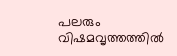പലരും വിഷമവൃത്തത്തിൽ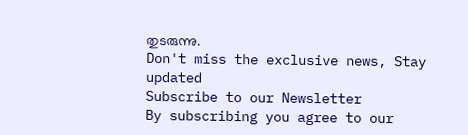തുടരുന്നു.
Don't miss the exclusive news, Stay updated
Subscribe to our Newsletter
By subscribing you agree to our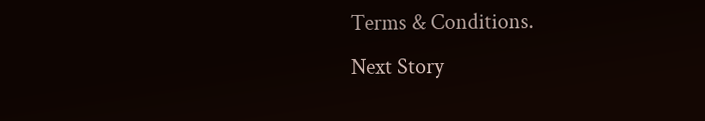Terms & Conditions.
Next Story